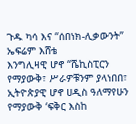ጉዱ ካሳ እና “ሰበነክ-ሊቃውንት”
ኤፍሬም እሸቴ
እንግሊዛዊ ሆኖ “ሼኪስፒርን የማያውቅ፣ ሥራዎቹንም ያላነበበ፣ ኢትዮጵያዊ ሆኖ ሀዲስ ዓለማየሁን የማያውቅ ‘ፍቅር እስከ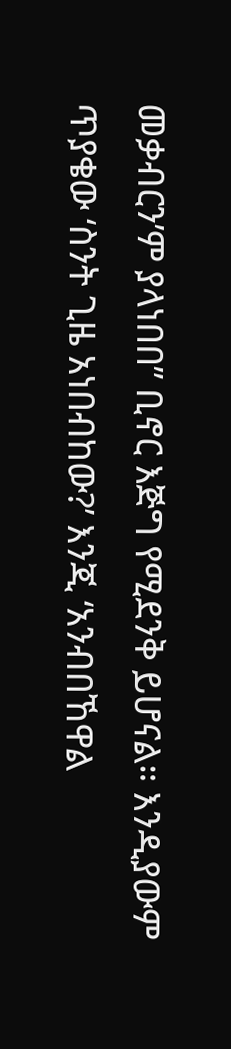መቃብርን’ም ያላነበበ” ቢኖር እጅግ የሚደንቅ ይሆናል። እንዲያውም ጥያቄው ‘ስንት ጊዜ አነበብከው?’ እንጂ ‘አንብበኸዋል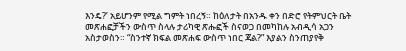እንዴ?’ አይሆንም የሚል ግምት ነበረኝ። ከዕለታት በአንዱ ቀን በድሮ የትምህርት ቤት መጽሐፎቻችን ውስጥ ስላሉ ታሪካዊ ጽሑፎች ስናወጋ በመካከሉ አብዲሳ አጋን አስታወስን። “ስንተኛ ክፍል መጽሐፍ ውስጥ ነበር ጃል?” እያልን ስንጠያየቅ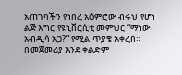አጠገባችን የነበረ አዕምሮው ብሩህ የሆነ ልጅ እግር የዩኒቨርሲቲ መምህር “ማነው አብዲሳ አጋ?” የሚል ጥያቄ አቀረበ። በመጀመሪያ እንደ ቀልድም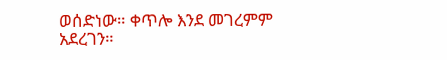ወሰድነው። ቀጥሎ እንደ መገረምም አደረገን።